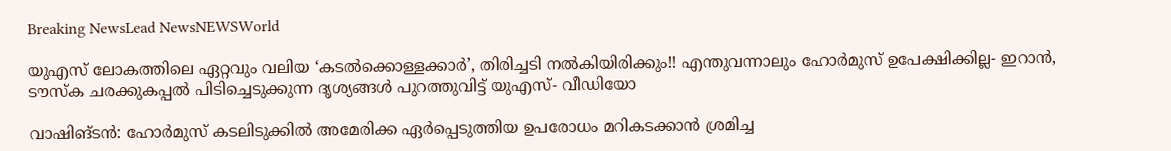Breaking NewsLead NewsNEWSWorld

യുഎസ് ലോകത്തിലെ ഏറ്റവും വലിയ ‘കടൽക്കൊള്ളക്കാർ’, തിരിച്ചടി നൽകിയിരിക്കും!! എന്തുവന്നാലും ഹോർമുസ് ഉപേക്ഷിക്കില്ല- ഇറാൻ, ടൗസ്ക ചരക്കുകപ്പൽ പിടിച്ചെടുക്കുന്ന ദൃശ്യങ്ങൾ പുറത്തുവിട്ട് യുഎസ്- വീഡിയോ

വാഷിങ്ടൻ: ഹോർമുസ് കടലിടുക്കിൽ അമേരിക്ക ഏർപ്പെടുത്തിയ ഉപരോധം മറികടക്കാൻ ശ്രമിച്ച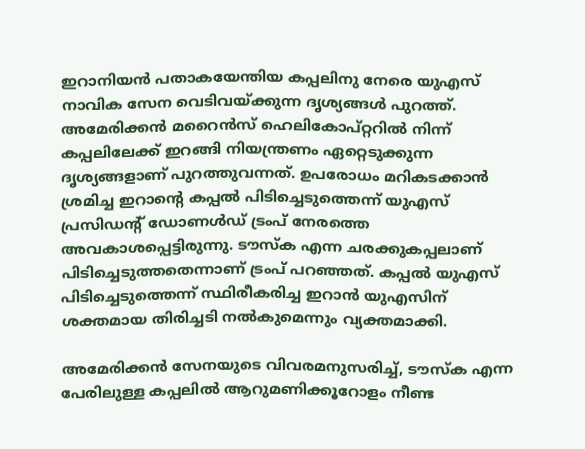ഇറാനിയൻ പതാകയേന്തിയ കപ്പലിനു നേരെ യുഎസ് നാവിക സേന വെടിവയ്ക്കുന്ന ദൃശ്യങ്ങൾ പുറത്ത്. അമേരിക്കൻ മറൈൻസ് ഹെലികോപ്റ്ററിൽ നിന്ന് കപ്പലിലേക്ക് ഇറങ്ങി നിയന്ത്രണം ഏറ്റെടുക്കുന്ന ദൃശ്യങ്ങളാണ് പുറത്തുവന്നത്. ഉപരോധം മറികടക്കാൻ ശ്രമിച്ച ഇറാന്റെ കപ്പൽ പിടിച്ചെടുത്തെന്ന് യുഎസ് പ്രസിഡന്റ് ഡോണൾഡ് ട്രംപ് നേരത്തെ അവകാശപ്പെട്ടിരുന്നു. ടൗസ്ക എന്ന ചരക്കുകപ്പലാണ് പിടിച്ചെടുത്തതെന്നാണ് ട്രംപ് പറഞ്ഞത്. കപ്പൽ യുഎസ് പിടിച്ചെടുത്തെന്ന് സ്ഥിരീകരിച്ച ഇറാൻ യുഎസിന് ശക്തമായ തിരിച്ചടി നൽകുമെന്നും വ്യക്തമാക്കി.

അമേരിക്കൻ സേനയുടെ വിവരമനുസരിച്ച്, ടൗസ്ക എന്ന പേരിലുള്ള കപ്പലിൽ ആറുമണിക്കൂറോളം നീണ്ട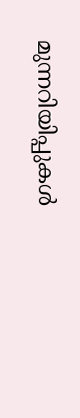മുന്നറിയിപ്പുകൾ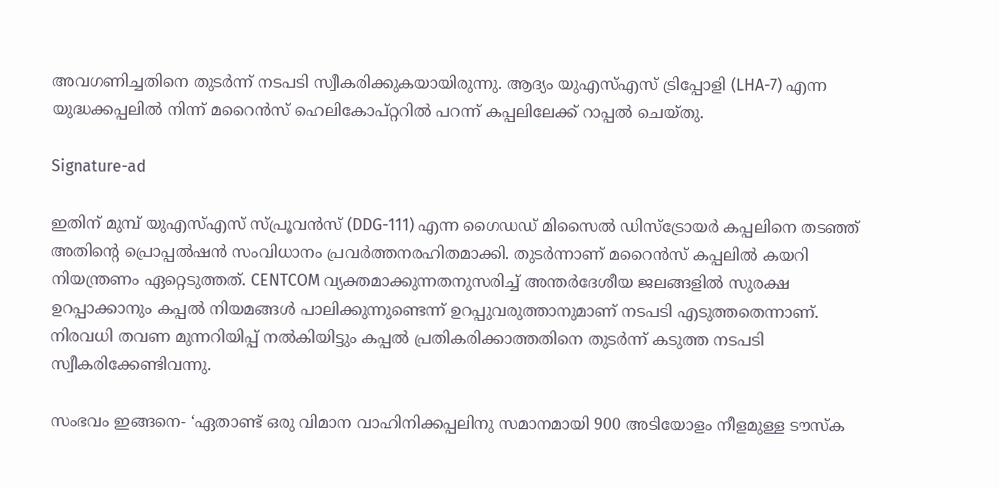അവഗണിച്ചതിനെ തുടർന്ന് നടപടി സ്വീകരിക്കുകയായിരുന്നു. ആദ്യം യുഎസ്എസ് ട്രിപ്പോളി (LHA-7) എന്ന യുദ്ധക്കപ്പലിൽ നിന്ന് മറൈൻസ് ഹെലികോപ്റ്ററിൽ പറന്ന് കപ്പലിലേക്ക് റാപ്പൽ ചെയ്തു.

Signature-ad

ഇതിന് മുമ്പ് യുഎസ്എസ് സ്പ്രൂവൻസ് (DDG-111) എന്ന ഗൈഡഡ് മിസൈൽ ഡിസ്ട്രോയർ കപ്പലിനെ തടഞ്ഞ് അതിൻ്റെ പ്രൊപ്പൽഷൻ സംവിധാനം പ്രവർത്തനരഹിതമാക്കി. തുടർന്നാണ് മറൈൻസ് കപ്പലിൽ കയറി നിയന്ത്രണം ഏറ്റെടുത്തത്. CENTCOM വ്യക്തമാക്കുന്നതനുസരിച്ച് അന്തർദേശീയ ജലങ്ങളിൽ സുരക്ഷ ഉറപ്പാക്കാനും കപ്പൽ നിയമങ്ങൾ പാലിക്കുന്നുണ്ടെന്ന് ഉറപ്പുവരുത്താനുമാണ് നടപടി എടുത്തതെന്നാണ്. നിരവധി തവണ മുന്നറിയിപ്പ് നൽകിയിട്ടും കപ്പൽ പ്രതികരിക്കാത്തതിനെ തുടർന്ന് കടുത്ത നടപടി സ്വീകരിക്കേണ്ടിവന്നു.

സംഭവം ഇങ്ങനെ- ‘ഏതാണ്ട് ഒരു വിമാന വാഹിനിക്കപ്പലിനു സമാനമായി 900 അടിയോളം നീളമുള്ള ടൗസ്ക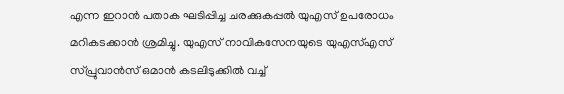എന്ന ഇറാൻ പതാക ഘടിപ്പിച്ച ചരക്കുകപ്പൽ യുഎസ് ഉപരോധം മറികടക്കാൻ ശ്രമിച്ചു. യുഎസ് നാവികസേനയുടെ യുഎസ്എസ് സ്പ്രുവാൻസ് ഒമാൻ കടലിടുക്കിൽ വച്ച്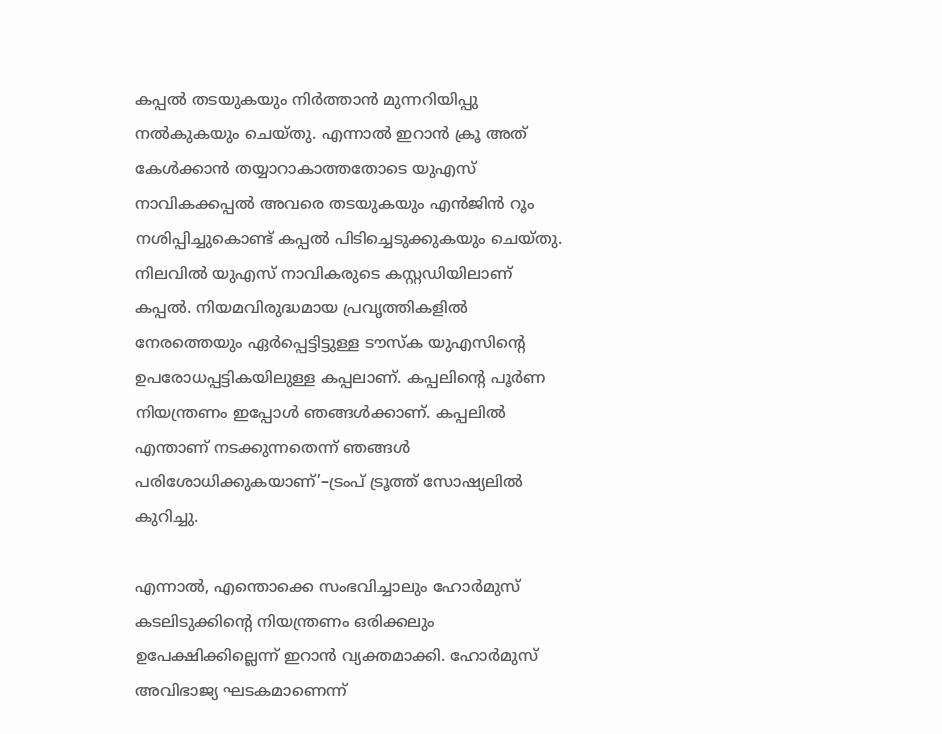കപ്പൽ തടയുകയും നിർത്താൻ മുന്നറിയിപ്പു നൽകുകയും ചെയ്തു. എന്നാൽ ഇറാൻ ക്രൂ അത് കേൾക്കാൻ തയ്യാറാകാത്തതോടെ യുഎസ് നാവികക്കപ്പൽ അവരെ തടയുകയും എൻജിൻ റൂം നശിപ്പിച്ചുകൊണ്ട് കപ്പൽ പിടിച്ചെടുക്കുകയും ചെയ്തു. നിലവിൽ യുഎസ് നാവികരുടെ കസ്റ്റഡിയിലാണ് കപ്പൽ. നിയമവിരുദ്ധമായ പ്രവൃത്തികളിൽ നേരത്തെയും ഏർപ്പെട്ടിട്ടുള്ള ടൗസ്ക യുഎസിന്റെ ഉപരോധപ്പട്ടികയിലുള്ള കപ്പലാണ്. കപ്പലിന്റെ പൂർണ നിയന്ത്രണം ഇപ്പോൾ ഞങ്ങൾക്കാണ്. കപ്പലിൽ എന്താണ് നടക്കുന്നതെന്ന് ഞങ്ങൾ പരിശോധിക്കുകയാണ്’–ട്രംപ് ട്രൂത്ത് സോഷ്യലിൽ കുറിച്ചു.

എന്നാൽ, എന്തൊക്കെ സംഭവിച്ചാലും ഹോർമുസ് കടലിടുക്കിന്റെ നിയന്ത്രണം ഒരിക്കലും ഉപേക്ഷിക്കില്ലെന്ന് ഇറാൻ വ്യക്തമാക്കി. ഹോർമുസ് അവിഭാജ്യ ഘടകമാണെന്ന്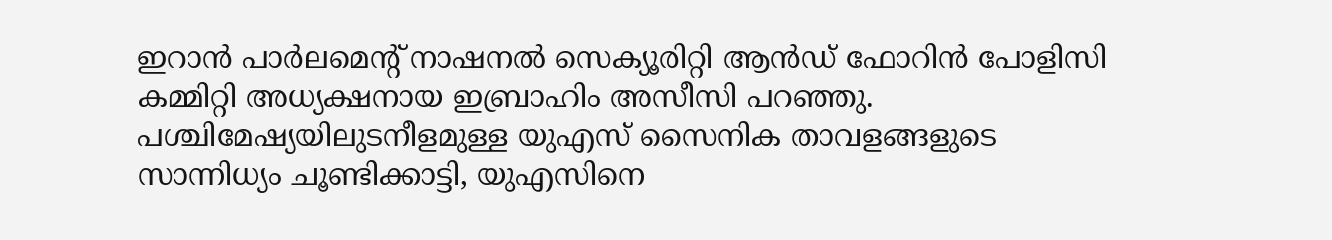ഇറാൻ പാർലമെന്റ് നാഷനൽ സെക്യൂരിറ്റി ആൻഡ് ഫോറിൻ പോളിസി കമ്മിറ്റി അധ്യക്ഷനായ ഇബ്രാഹിം അസീസി പറഞ്ഞു. പശ്ചിമേഷ്യയിലുടനീളമുള്ള യുഎസ് സൈനിക താവളങ്ങളുടെ സാന്നിധ്യം ചൂണ്ടിക്കാട്ടി, യുഎസിനെ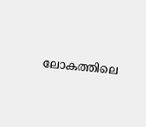ലോകത്തിലെ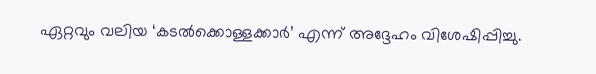ഏറ്റവും വലിയ ‘കടൽക്കൊള്ളക്കാർ’ എന്ന് അദ്ദേഹം വിശേഷിപ്പിച്ചു.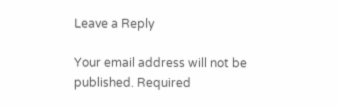Leave a Reply

Your email address will not be published. Required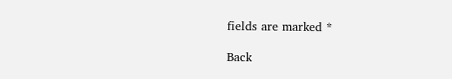fields are marked *

Back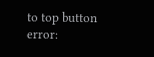to top button
error: